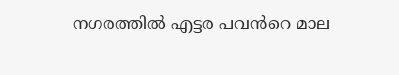നഗരത്തിൽ എട്ടര പവൻറെ മാല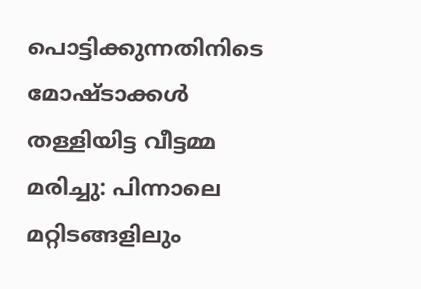പൊട്ടിക്കുന്നതിനിടെ മോഷ്ടാക്കൾ തള്ളിയിട്ട വീട്ടമ്മ മരിച്ചു: പിന്നാലെ മറ്റിടങ്ങളിലും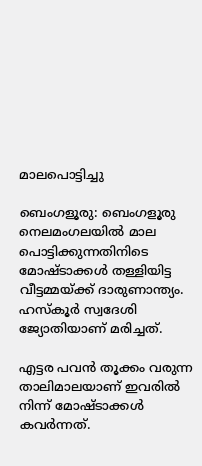മാലപൊട്ടിച്ചു

ബെംഗളൂരു: ബെംഗളൂരു നെലമംഗലയിൽ മാല പൊട്ടിക്കുന്നതിനിടെ മോഷ്ടാക്കൾ തള്ളിയിട്ട വീട്ടമ്മയ്ക്ക് ദാരുണാന്ത്യം. ഹസ്കൂർ സ്വദേശി ജ്യോതിയാണ് മരിച്ചത്.

എട്ടര പവൻ തൂക്കം വരുന്ന താലിമാലയാണ് ഇവരിൽ നിന്ന് മോഷ്ടാക്കൾ കവർന്നത്.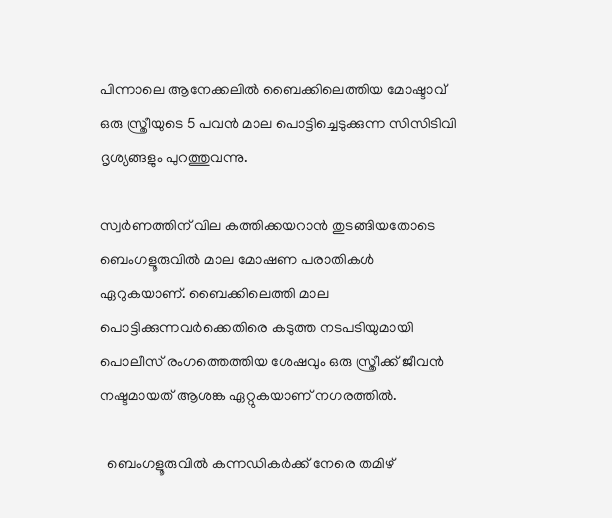പിന്നാലെ ആനേക്കലിൽ ബൈക്കിലെത്തിയ മോഷ്ടാവ് ഒരു സ്ത്രീയുടെ 5 പവൻ മാല പൊട്ടിച്ചെടുക്കുന്ന സിസിടിവി ദൃശ്യങ്ങളും പുറത്തുവന്നു.

സ്വ‍ർണത്തിന് വില കത്തിക്കയറാൻ തുടങ്ങിയതോടെ ബെംഗളൂരുവിൽ മാല മോഷണ പരാതികൾ ഏറുകയാണ്. ബൈക്കിലെത്തി മാല പൊട്ടിക്കുന്നവർക്കെതിരെ കടുത്ത നടപടിയുമായി പൊലീസ് രംഗത്തെത്തിയ ശേഷവും ഒരു സ്ത്രീക്ക് ജീവൻ നഷ്ടമായത് ആശങ്ക ഏറ്റുകയാണ് നഗരത്തിൽ.

  ബെംഗളൂരുവിൽ കന്നഡികർക്ക് നേരെ തമിഴ്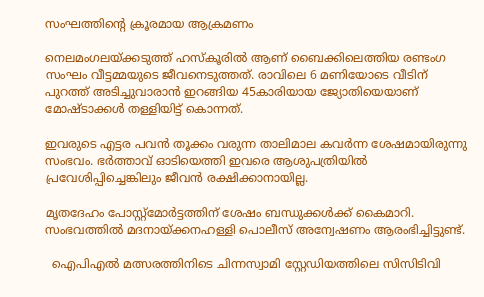സംഘത്തിന്റെ ക്രൂരമായ ആക്രമണം

നെലമംഗലയ്ക്കടുത്ത് ഹസ്കൂരിൽ ആണ് ബൈക്കിലെത്തിയ രണ്ടംഗ സംഘം വീട്ടമ്മയുടെ ജീവനെടുത്തത്. രാവിലെ 6 മണിയോടെ വീടിന് പുറത്ത് അടിച്ചുവാരാൻ ഇറങ്ങിയ 45കാരിയായ ജ്യോതിയെയാണ് മോഷ്ടാക്കൾ തള്ളിയിട്ട് കൊന്നത്.

ഇവരുടെ എട്ടര പവൻ തൂക്കം വരുന്ന താലിമാല കവർന്ന ശേഷമായിരുന്നു സംഭവം. ഭർത്താവ് ഓടിയെത്തി ഇവരെ ആശുപത്രിയിൽ പ്രവേശിപ്പിച്ചെങ്കിലും ജീവൻ രക്ഷിക്കാനായില്ല.

മൃതദേഹം പോസ്റ്റ്മോർട്ടത്തിന് ശേഷം ബന്ധുക്കൾക്ക് കൈമാറി. സംഭവത്തിൽ മദനായ്ക്കനഹള്ളി പൊലീസ് അന്വേഷണം ആരംഭിച്ചിട്ടുണ്ട്.

  ഐപിഎൽ മത്സരത്തിനിടെ ചിന്നസ്വാമി സ്റ്റേഡിയത്തിലെ സിസിടിവി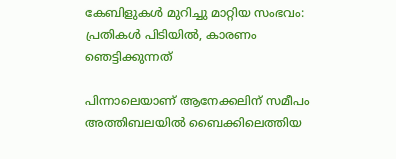കേബിളുകൾ മുറിച്ചു മാറ്റിയ സംഭവം: പ്രതികൾ പിടിയിൽ, കാരണം ഞെട്ടിക്കുന്നത്

പിന്നാലെയാണ് ആനേക്കലിന് സമീപം അത്തിബലയിൽ ബൈക്കിലെത്തിയ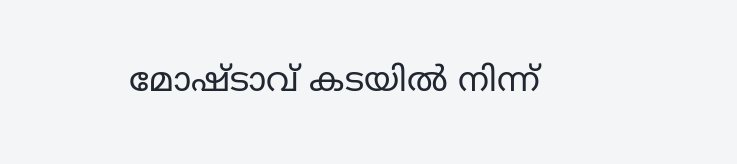മോഷ്ടാവ് കടയിൽ നിന്ന്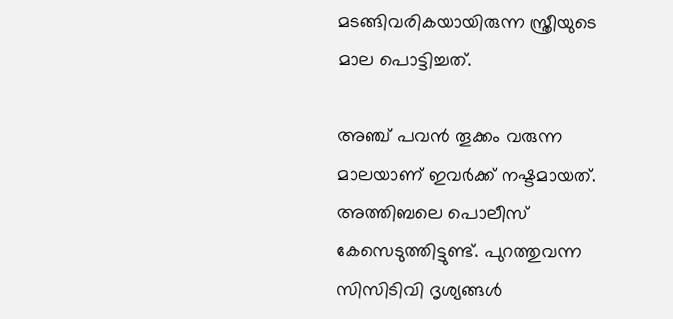മടങ്ങിവരികയായിരുന്ന സ്ത്രീയുടെ മാല പൊട്ടിച്ചത്.

അഞ്ച് പവൻ തൂക്കം വരുന്ന മാലയാണ് ഇവർക്ക് നഷ്ടമായത്. അത്തിബലെ പൊലീസ് കേസെടുത്തിട്ടുണ്ട്. പുറത്തുവന്ന സിസിടിവി ദൃശ്യങ്ങൾ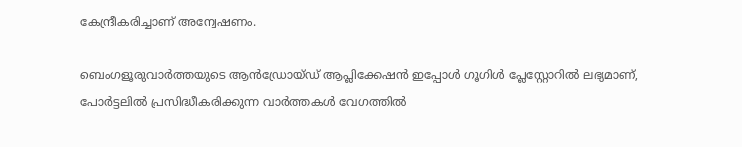കേന്ദ്രീകരിച്ചാണ് അന്വേഷണം.

ബെംഗളൂരുവാർത്തയുടെ ആൻഡ്രോയ്ഡ് ആപ്ലിക്കേഷൻ ഇപ്പോൾ ഗൂഗിൾ പ്ലേസ്റ്റോറിൽ ലഭ്യമാണ്, പോർട്ടലിൽ പ്രസിദ്ധീകരിക്കുന്ന വാർത്തകൾ വേഗത്തിൽ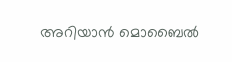അറിയാൻ മൊബൈൽ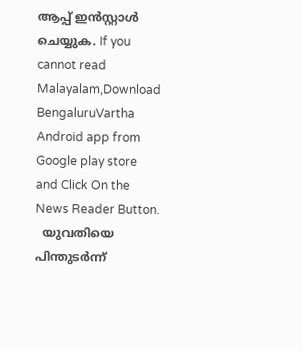ആപ്പ് ഇൻസ്റ്റാൾ ചെയ്യുക. If you cannot read Malayalam,Download BengaluruVartha Android app from Google play store and Click On the News Reader Button.
  യുവതിയെ പിന്തുടര്‍ന്ന്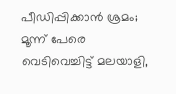പീഡിപ്പിക്കാൻ ശ്രമം; മൂന്ന് പേരെ വെടിവെച്ചിട്ട് മലയാളി,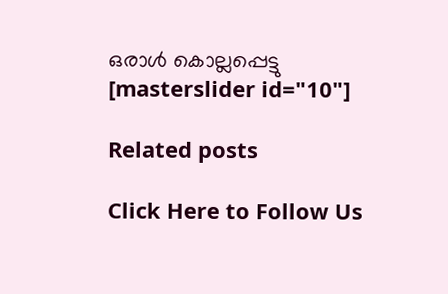ഒരാൾ കൊല്ലപ്പെട്ടു
[masterslider id="10"]

Related posts

Click Here to Follow Us